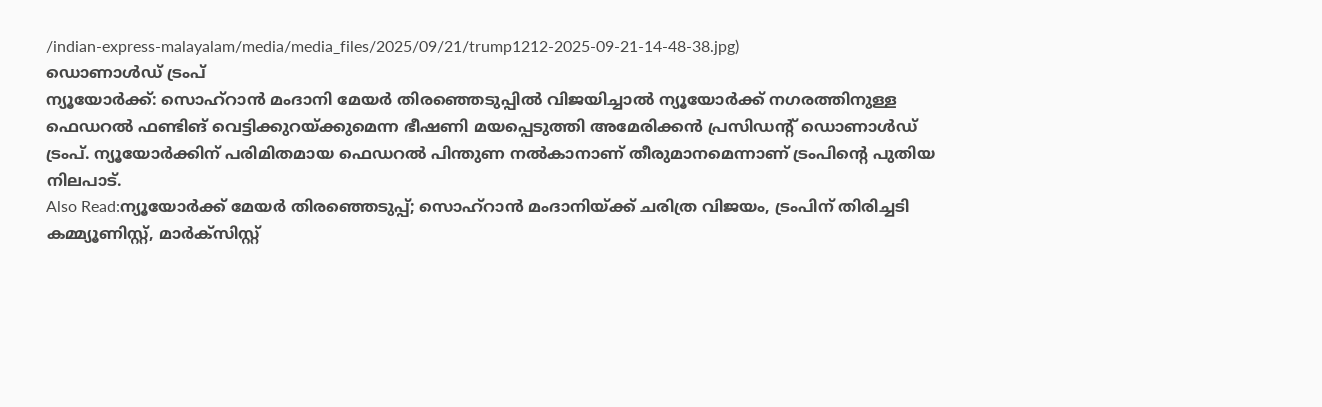/indian-express-malayalam/media/media_files/2025/09/21/trump1212-2025-09-21-14-48-38.jpg)
ഡൊണാൾഡ് ട്രംപ്
ന്യൂയോർക്ക്: സൊഹ്റാൻ മംദാനി മേയർ തിരഞ്ഞെടുപ്പിൽ വിജയിച്ചാൽ ന്യൂയോർക്ക് നഗരത്തിനുള്ള ഫെഡറൽ ഫണ്ടിങ് വെട്ടിക്കുറയ്ക്കുമെന്ന ഭീഷണി മയപ്പെടുത്തി അമേരിക്കൻ പ്രസിഡന്റ് ഡൊണാൾഡ് ട്രംപ്. ന്യൂയോർക്കിന് പരിമിതമായ ഫെഡറൽ പിന്തുണ നൽകാനാണ് തീരുമാനമെന്നാണ് ട്രംപിന്റെ പുതിയ നിലപാട്.
Also Read:ന്യൂയോർക്ക് മേയർ തിരഞ്ഞെടുപ്പ്; സൊഹ്റാൻ മംദാനിയ്ക്ക് ചരിത്ര വിജയം, ട്രംപിന് തിരിച്ചടി
കമ്മ്യൂണിസ്റ്റ്, മാർക്സിസ്റ്റ്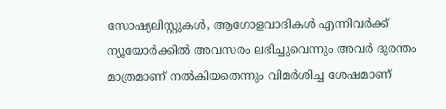സോഷ്യലിസ്റ്റുകൾ, ആഗോളവാദികൾ എന്നിവർക്ക് ന്യൂയോർക്കിൽ അവസരം ലഭിച്ചുവെന്നും അവർ ദുരന്തം മാത്രമാണ് നൽകിയതെന്നും വിമർശിച്ച ശേഷമാണ്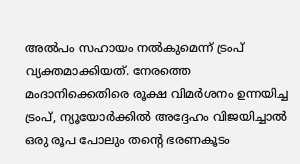അൽപം സഹായം നൽകുമെന്ന് ട്രംപ് വ്യക്തമാക്കിയത്. നേരത്തെ മംദാനിക്കെതിരെ രൂക്ഷ വിമർശനം ഉന്നയിച്ച ട്രംപ്, ന്യൂയോർക്കിൽ അദ്ദേഹം വിജയിച്ചാൽ ഒരു രൂപ പോലും തന്റെ ഭരണകൂടം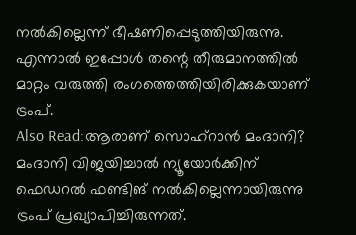നൽകില്ലെന്ന് ഭീഷണിപ്പെടുത്തിയിരുന്നു. എന്നാൽ ഇപ്പോൾ തന്റെ തീരുമാനത്തിൽ മാറ്റം വരുത്തി രംഗത്തെത്തിയിരിക്കുകയാണ് ട്രംപ്.
Also Read:ആരാണ് സൊഹ്റാൻ മംദാനി?
മംദാനി വിജയിച്ചാൽ ന്യൂയോർക്കിന് ഫെഡറൽ ഫണ്ടിങ് നൽകില്ലെന്നായിരുന്നു ട്രംപ് പ്രഖ്യാപിച്ചിരുന്നത്.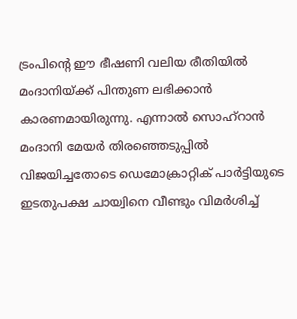ട്രംപിന്റെ ഈ ഭീഷണി വലിയ രീതിയിൽ മംദാനിയ്ക്ക് പിന്തുണ ലഭിക്കാൻ കാരണമായിരുന്നു. എന്നാൽ സൊഹ്റാൻ മംദാനി മേയർ തിരഞ്ഞെടുപ്പിൽ വിജയിച്ചതോടെ ഡെമോക്രാറ്റിക് പാർട്ടിയുടെ ഇടതുപക്ഷ ചായ്വിനെ വീണ്ടും വിമർശിച്ച്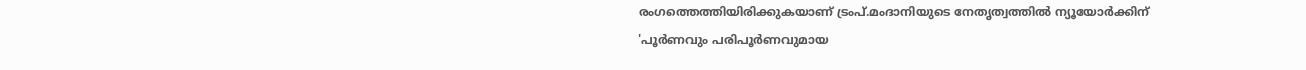രംഗത്തെത്തിയിരിക്കുകയാണ് ട്രംപ്.മംദാനിയുടെ നേതൃത്വത്തിൽ ന്യൂയോർക്കിന് 'പൂർണവും പരിപൂർണവുമായ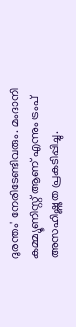ദുരന്തം' നേരിടേണ്ടിവരും. മംദാനി കമ്മ്യൂണിസ്റ്റ് ആണ് എന്നും ട്രംപ് അസഹിഷ്ണുത പ്രകടിപ്പിച്ചു.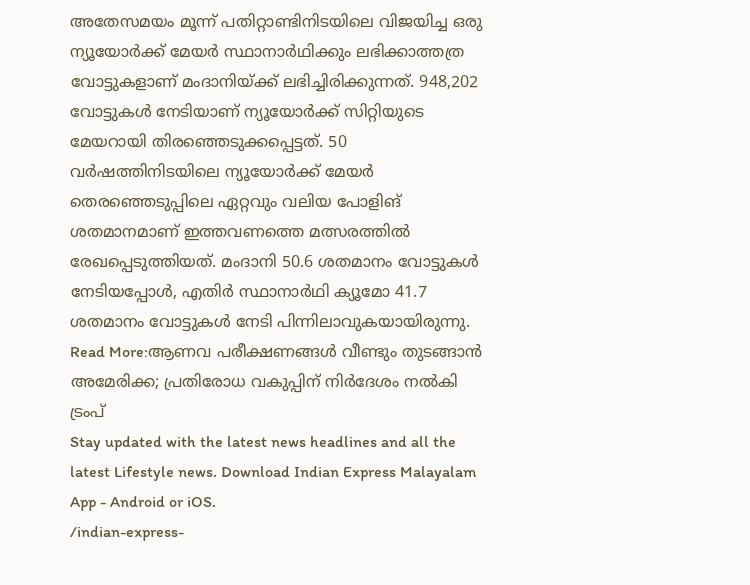അതേസമയം മൂന്ന് പതിറ്റാണ്ടിനിടയിലെ വിജയിച്ച ഒരു ന്യൂയോർക്ക് മേയർ സ്ഥാനാർഥിക്കും ലഭിക്കാത്തത്ര വോട്ടുകളാണ് മംദാനിയ്ക്ക് ലഭിച്ചിരിക്കുന്നത്. 948,202 വോട്ടുകൾ നേടിയാണ് ന്യൂയോർക്ക് സിറ്റിയുടെ മേയറായി തിരഞ്ഞെടുക്കപ്പെട്ടത്. 50 വർഷത്തിനിടയിലെ ന്യൂയോർക്ക് മേയർ തെരഞ്ഞെടുപ്പിലെ ഏറ്റവും വലിയ പോളിങ് ശതമാനമാണ് ഇത്തവണത്തെ മത്സരത്തിൽ രേഖപ്പെടുത്തിയത്. മംദാനി 50.6 ശതമാനം വോട്ടുകൾ നേടിയപ്പോൾ, എതിർ സ്ഥാനാർഥി ക്യൂമോ 41.7 ശതമാനം വോട്ടുകൾ നേടി പിന്നിലാവുകയായിരുന്നു.
Read More:ആണവ പരീക്ഷണങ്ങൾ വീണ്ടും തുടങ്ങാൻ അമേരിക്ക; പ്രതിരോധ വകുപ്പിന് നിർദേശം നൽകി ട്രംപ്
Stay updated with the latest news headlines and all the latest Lifestyle news. Download Indian Express Malayalam App - Android or iOS.
/indian-express-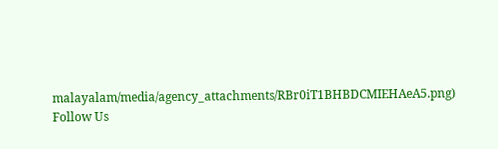malayalam/media/agency_attachments/RBr0iT1BHBDCMIEHAeA5.png)
Follow Us